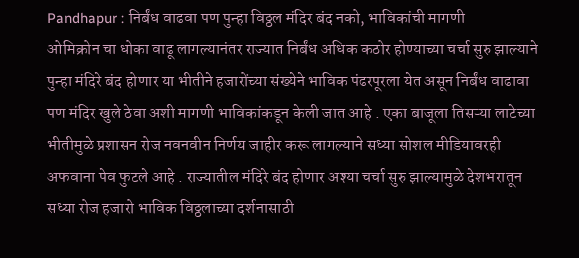Pandhapur : निर्बंध वाढवा पण पुन्हा विठ्ठल मंदिर बंद नको, भाविकांची मागणी
ओमिक्रोन चा धोका वाढू लागल्यानंतर राज्यात निर्बंध अधिक कठोर होण्याच्या चर्चा सुरु झाल्याने पुन्हा मंदिरे बंद होणार या भीतीने हजारोंच्या संख्येने भाविक पंढरपूरला येत असून निर्बंध वाढावा पण मंदिर खुले ठेवा अशी मागणी भाविकांकडून केली जात आहे . एका बाजूला तिसऱ्या लाटेच्या भीतीमुळे प्रशासन रोज नवनवीन निर्णय जाहीर करू लागल्याने सध्या सोशल मीडियावरही अफवाना पेव फुटले आहे . राज्यातील मंदिरे बंद होणार अश्या चर्चा सुरु झाल्यामुळे देशभरातून सध्या रोज हजारो भाविक विठ्ठलाच्या दर्शनासाठी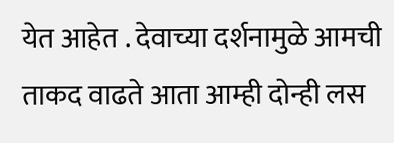येत आहेत . देवाच्या दर्शनामुळे आमची ताकद वाढते आता आम्ही दोन्ही लस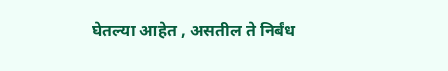घेतल्या आहेत , असतील ते निर्बंध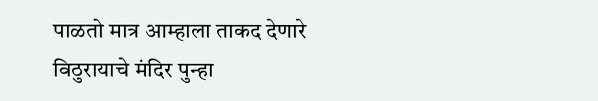पाळतो मात्र आम्हाला ताकद देणारे विठुरायाचे मंदिर पुन्हा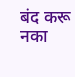बंद करू नका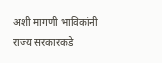अशी मागणी भाविकांनी राज्य सरकारकडे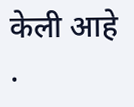केली आहे .